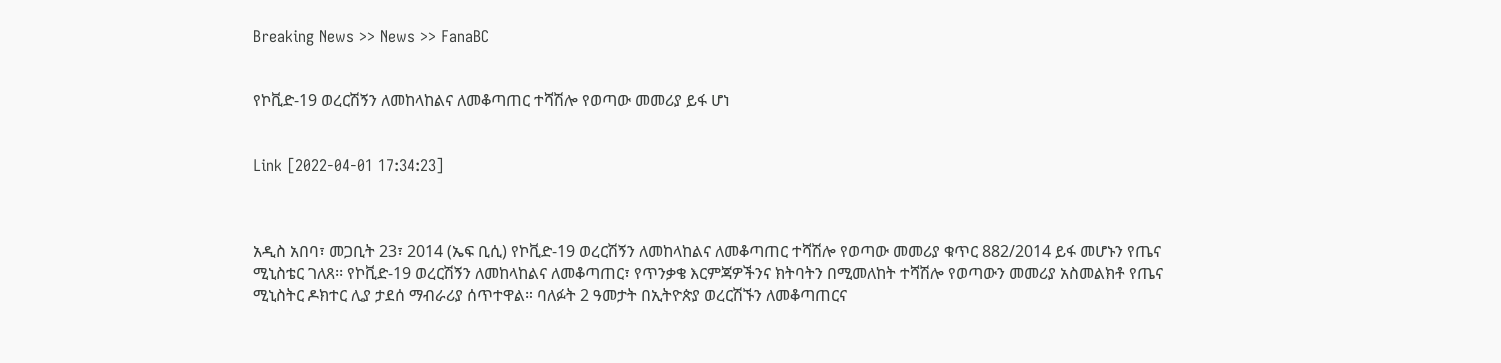Breaking News >> News >> FanaBC


የኮቪድ-19 ወረርሽኝን ለመከላከልና ለመቆጣጠር ተሻሽሎ የወጣው መመሪያ ይፋ ሆነ


Link [2022-04-01 17:34:23]



አዲስ አበባ፣ መጋቢት 23፣ 2014 (ኤፍ ቢሲ) የኮቪድ-19 ወረርሽኝን ለመከላከልና ለመቆጣጠር ተሻሽሎ የወጣው መመሪያ ቁጥር 882/2014 ይፋ መሆኑን የጤና ሚኒስቴር ገለጸ፡፡ የኮቪድ-19 ወረርሽኝን ለመከላከልና ለመቆጣጠር፣ የጥንቃቄ እርምጃዎችንና ክትባትን በሚመለከት ተሻሽሎ የወጣውን መመሪያ አስመልክቶ የጤና ሚኒስትር ዶክተር ሊያ ታደሰ ማብራሪያ ሰጥተዋል። ባለፉት 2 ዓመታት በኢትዮጵያ ወረርሽኙን ለመቆጣጠርና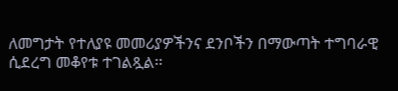ለመግታት የተለያዩ መመሪያዎችንና ደንቦችን በማውጣት ተግባራዊ ሲደረግ መቆየቱ ተገልጿል፡፡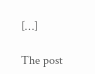[…]

The post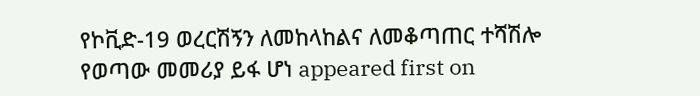የኮቪድ-19 ወረርሽኝን ለመከላከልና ለመቆጣጠር ተሻሽሎ የወጣው መመሪያ ይፋ ሆነ appeared first on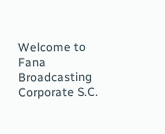Welcome to Fana Broadcasting Corporate S.C.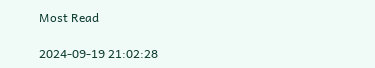Most Read

2024-09-19 21:02:28